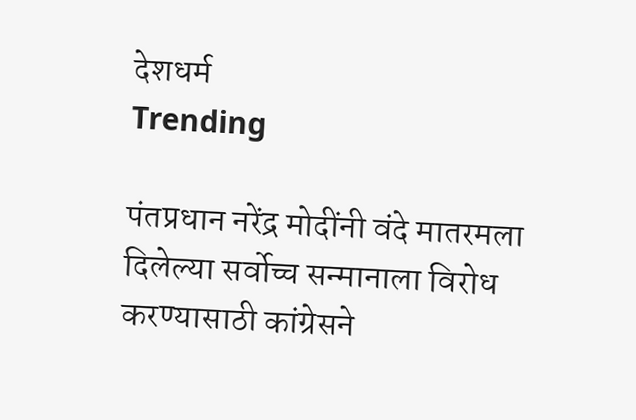देशधर्म
Trending

पंतप्रधान नरेंद्र मोदींनी वंदे मातरमला दिलेल्या सर्वोच्च सन्मानाला विरोध करण्यासाठी कांग्रेसने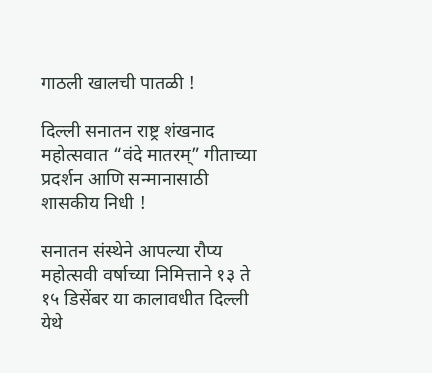गाठली खालची पातळी !

दिल्ली सनातन राष्ट्र शंखनाद महोत्सवात “वंदे मातरम्” गीताच्या प्रदर्शन आणि सन्मानासाठी शासकीय निधी !

सनातन संस्थेने आपल्या रौप्य महोत्सवी वर्षाच्या निमित्ताने १३ ते १५ डिसेंबर या कालावधीत दिल्ली येथे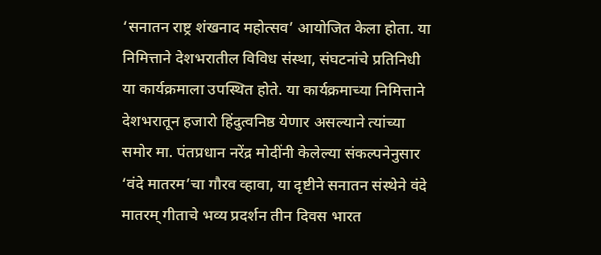‘सनातन राष्ट्र शंखनाद महोत्सव’ आयोजित केला होता. या निमित्ताने देशभरातील विविध संस्था, संघटनांचे प्रतिनिधी या कार्यक्रमाला उपस्थित होते. या कार्यक्रमाच्या निमित्ताने देशभरातून हजारो हिंदुत्वनिष्ठ येणार असल्याने त्यांच्या समोर मा. पंतप्रधान नरेंद्र मोदींनी केलेल्या संकल्पनेनुसार ‘वंदे मातरम’चा गौरव व्हावा, या दृष्टीने सनातन संस्थेने वंदे मातरम् गीताचे भव्य प्रदर्शन तीन दिवस भारत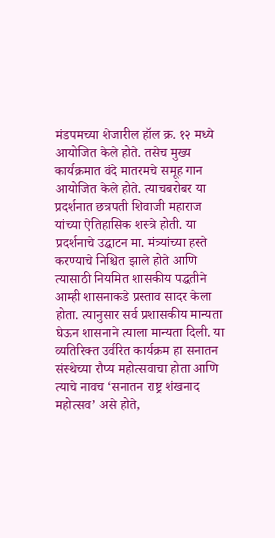मंडपमच्या शेजारील हॉल क्र. १२ मध्ये आयोजित केले होते. तसेच मुख्य कार्यक्रमात वंदे मातरमचे समूह गान आयोजित केले होते. त्याचबरोबर या प्रदर्शनात छत्रपती शिवाजी महाराज यांच्या ऐतिहासिक शस्त्रे होती. या प्रदर्शनाचे उद्घाटन मा. मंत्र्यांच्या हस्ते करण्याचे निश्चित झाले होते आणि त्यासाठी नियमित शासकीय पद्धतीने आम्ही शासनाकडे प्रस्ताव सादर केला होता. त्यानुसार सर्व प्रशासकीय मान्यता घेऊन शासनाने त्याला मान्यता दिली. या व्यतिरिक्त उर्वरित कार्यक्रम हा सनातन संस्थेच्या रौप्य महोत्सवाचा होता आणि त्याचे नावच ‘सनातन राष्ट्र शंखनाद महोत्सव’ असे होते,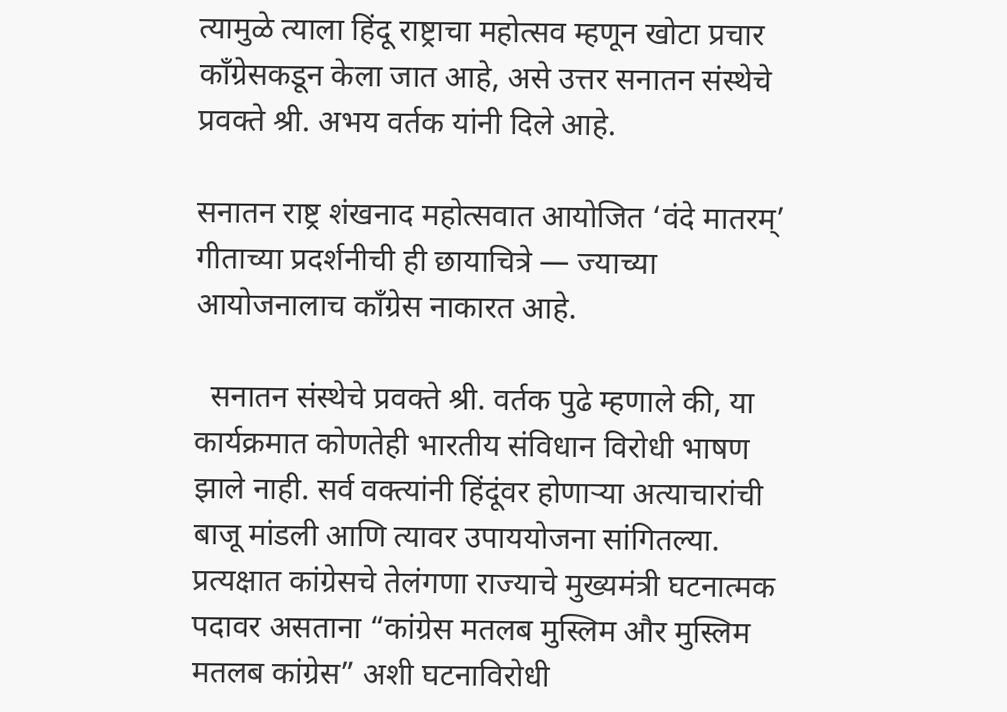त्यामुळे त्याला हिंदू राष्ट्राचा महोत्सव म्हणून खोटा प्रचार काँग्रेसकडून केला जात आहे, असे उत्तर सनातन संस्थेचे प्रवक्ते श्री. अभय वर्तक यांनी दिले आहे.

सनातन राष्ट्र शंखनाद महोत्सवात आयोजित ‘वंदे मातरम्’ गीताच्या प्रदर्शनीची ही छायाचित्रे — ज्याच्या आयोजनालाच काँग्रेस नाकारत आहे.

  सनातन संस्थेचे प्रवक्ते श्री. वर्तक पुढे म्हणाले की, या कार्यक्रमात कोणतेही भारतीय संविधान विरोधी भाषण झाले नाही. सर्व वक्त्यांनी हिंदूंवर होणाऱ्या अत्याचारांची बाजू मांडली आणि त्यावर उपाययोजना सांगितल्या. प्रत्यक्षात कांग्रेसचे तेलंगणा राज्याचे मुख्यमंत्री घटनात्मक पदावर असताना “कांग्रेस मतलब मुस्लिम और मुस्लिम मतलब कांग्रेस” अशी घटनाविरोधी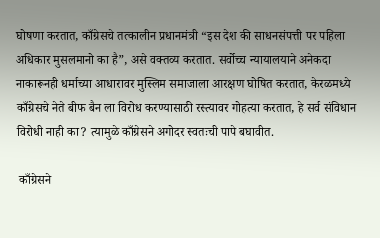घोषणा करतात, काँग्रेसचे तत्कालीन प्रधानमंत्री “इस देश की साधनसंपत्ती पर पहिला अधिकार मुसलमानो का है”, असे वक्तव्य करतात. सर्वोच्च न्यायालयाने अनेकदा नाकारूनही धर्माच्या आधारावर मुस्लिम समाजाला आरक्षण घोषित करतात, केरळमध्ये काँग्रेसचे नेते बीफ बैन ला विरोध करण्यासाठी रस्त्यावर गोहत्या करतात, हे सर्व संविधान विरोधी नाही का? त्यामुळे काँग्रेसने अगोदर स्वतःची पापे बघावीत.

 काँग्रेसने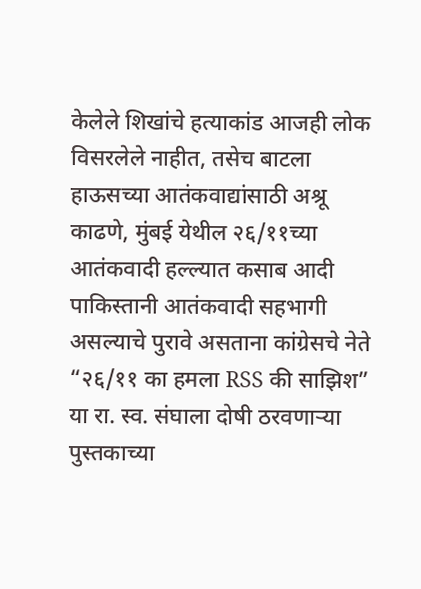केलेले शिखांचे हत्याकांड आजही लोक विसरलेले नाहीत, तसेच बाटला हाऊसच्या आतंकवाद्यांसाठी अश्रू काढणे, मुंबई येथील २६/११च्या आतंकवादी हल्ल्यात कसाब आदी पाकिस्तानी आतंकवादी सहभागी असल्याचे पुरावे असताना कांग्रेसचे नेते “२६/११ का हमला RSS की साझिश” या रा. स्व. संघाला दोषी ठरवणाऱ्या पुस्तकाच्या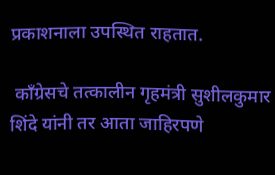प्रकाशनाला उपस्थित राहतात.

 काँग्रेसचे तत्कालीन गृहमंत्री सुशीलकुमार शिंदे यांनी तर आता जाहिरपणे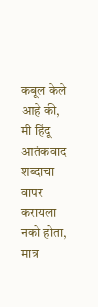कबूल केले आहे की, मी हिंदू आतंकवाद शब्दाचा वापर करायला नको होता, मात्र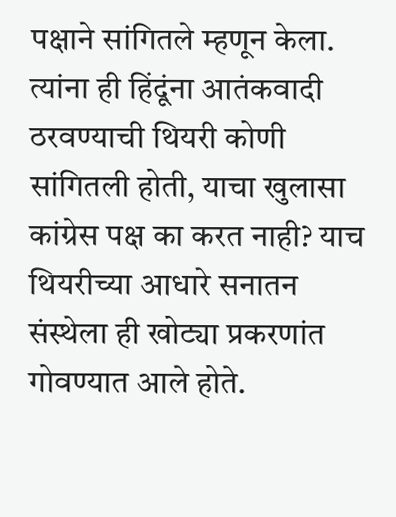पक्षाने सांगितले म्हणून केला. त्यांना ही हिंदूंना आतंकवादी ठरवण्याची थियरी कोणी सांगितली होती, याचा खुलासा कांग्रेस पक्ष का करत नाही? याच थियरीच्या आधारे सनातन संस्थेला ही खोट्या प्रकरणांत गोवण्यात आले होते.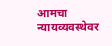आमचा न्यायव्यवस्थेवर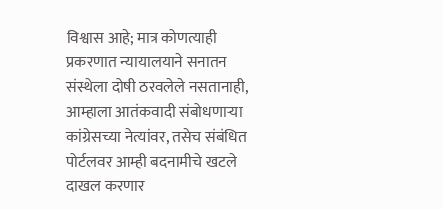विश्वास आहे; मात्र कोणत्याही प्रकरणात न्यायालयाने सनातन संस्थेला दोषी ठरवलेले नसतानाही, आम्हाला आतंकवादी संबोधणाऱ्या कांग्रेसच्या नेत्यांवर, तसेच संबंधित पोर्टलवर आम्ही बदनामीचे खटले दाखल करणार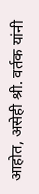आहोत, असेही श्री. वर्तक यांनी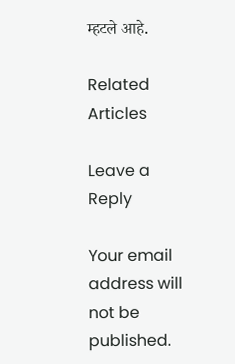म्हटले आहे.

Related Articles

Leave a Reply

Your email address will not be published.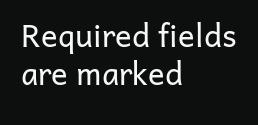Required fields are marked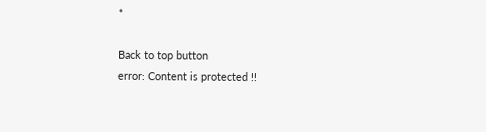*

Back to top button
error: Content is protected !!